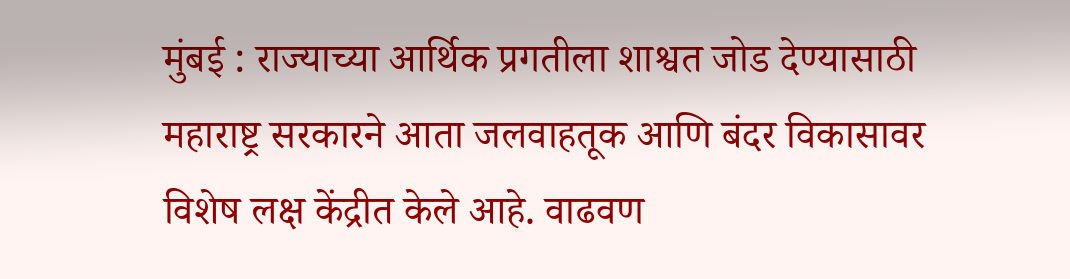मुंबई : राज्याच्या आर्थिक प्रगतीला शाश्वत जोड देण्यासाठी महाराष्ट्र सरकारने आता जलवाहतूक आणि बंदर विकासावर विशेष लक्ष केंद्रीत केले आहे. वाढवण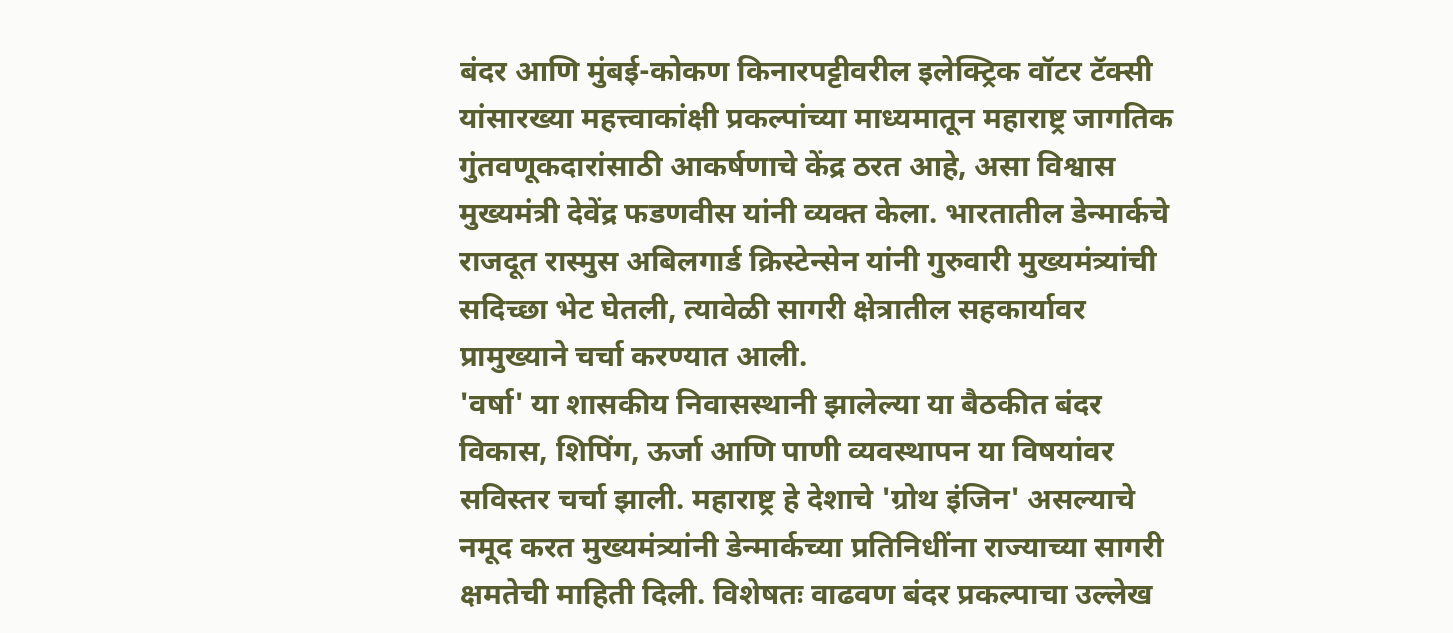बंदर आणि मुंबई-कोकण किनारपट्टीवरील इलेक्ट्रिक वॉटर टॅक्सी यांसारख्या महत्त्वाकांक्षी प्रकल्पांच्या माध्यमातून महाराष्ट्र जागतिक गुंतवणूकदारांसाठी आकर्षणाचे केंद्र ठरत आहे, असा विश्वास मुख्यमंत्री देवेंद्र फडणवीस यांनी व्यक्त केला. भारतातील डेन्मार्कचे राजदूत रास्मुस अबिलगार्ड क्रिस्टेन्सेन यांनी गुरुवारी मुख्यमंत्र्यांची सदिच्छा भेट घेतली, त्यावेळी सागरी क्षेत्रातील सहकार्यावर प्रामुख्याने चर्चा करण्यात आली.
'वर्षा' या शासकीय निवासस्थानी झालेल्या या बैठकीत बंदर विकास, शिपिंग, ऊर्जा आणि पाणी व्यवस्थापन या विषयांवर सविस्तर चर्चा झाली. महाराष्ट्र हे देशाचे 'ग्रोथ इंजिन' असल्याचे नमूद करत मुख्यमंत्र्यांनी डेन्मार्कच्या प्रतिनिधींना राज्याच्या सागरी क्षमतेची माहिती दिली. विशेषतः वाढवण बंदर प्रकल्पाचा उल्लेख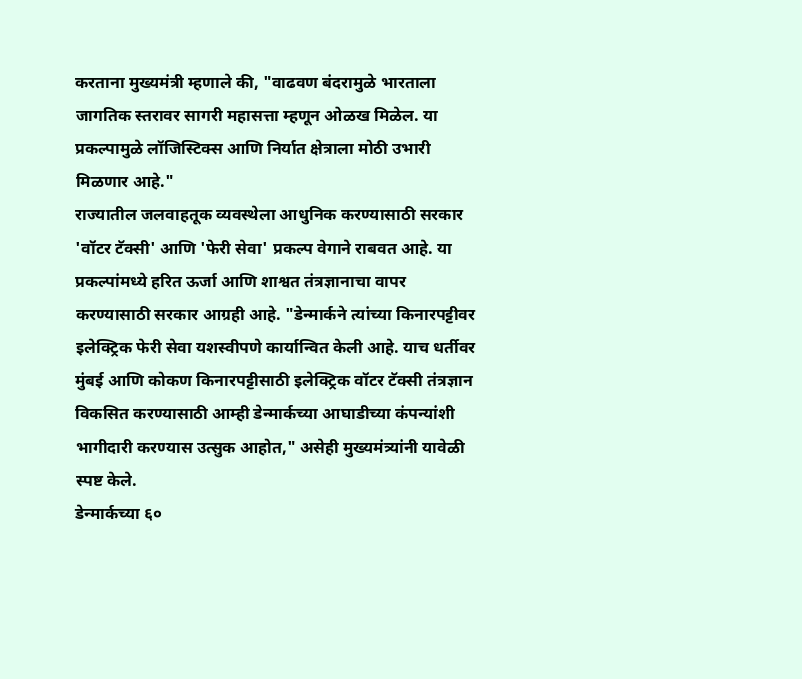करताना मुख्यमंत्री म्हणाले की, "वाढवण बंदरामुळे भारताला जागतिक स्तरावर सागरी महासत्ता म्हणून ओळख मिळेल. या प्रकल्पामुळे लॉजिस्टिक्स आणि निर्यात क्षेत्राला मोठी उभारी मिळणार आहे."
राज्यातील जलवाहतूक व्यवस्थेला आधुनिक करण्यासाठी सरकार 'वॉटर टॅक्सी' आणि 'फेरी सेवा' प्रकल्प वेगाने राबवत आहे. या प्रकल्पांमध्ये हरित ऊर्जा आणि शाश्वत तंत्रज्ञानाचा वापर करण्यासाठी सरकार आग्रही आहे. "डेन्मार्कने त्यांच्या किनारपट्टीवर इलेक्ट्रिक फेरी सेवा यशस्वीपणे कार्यान्वित केली आहे. याच धर्तीवर मुंबई आणि कोकण किनारपट्टीसाठी इलेक्ट्रिक वॉटर टॅक्सी तंत्रज्ञान विकसित करण्यासाठी आम्ही डेन्मार्कच्या आघाडीच्या कंपन्यांशी भागीदारी करण्यास उत्सुक आहोत," असेही मुख्यमंत्र्यांनी यावेळी स्पष्ट केले.
डेन्मार्कच्या ६०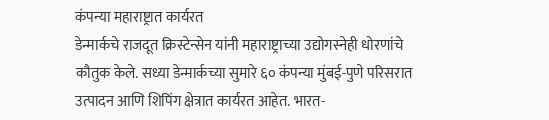कंपन्या महाराष्ट्रात कार्यरत
डेन्मार्कचे राजदूत क्रिस्टेन्सेन यांनी महाराष्ट्राच्या उद्योगस्नेही धोरणांचे कौतुक केले. सध्या डेन्मार्कच्या सुमारे ६० कंपन्या मुंबई-पुणे परिसरात उत्पादन आणि शिपिंग क्षेत्रात कार्यरत आहेत. भारत-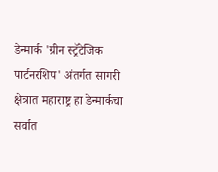डेन्मार्क 'ग्रीन स्ट्रॅटेजिक पार्टनरशिप' अंतर्गत सागरी क्षेत्रात महाराष्ट्र हा डेन्मार्कचा सर्वात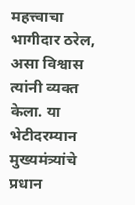महत्त्वाचा भागीदार ठरेल, असा विश्वास त्यांनी व्यक्त केला. या भेटीदरम्यान मुख्यमंत्र्यांचे प्रधान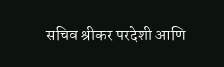सचिव श्रीकर परदेशी आणि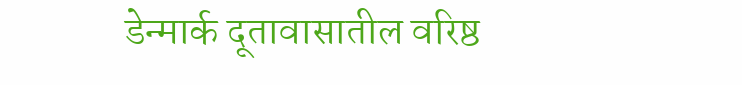डेन्मार्क दूतावासातील वरिष्ठ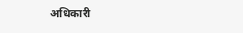अधिकारी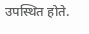उपस्थित होते.